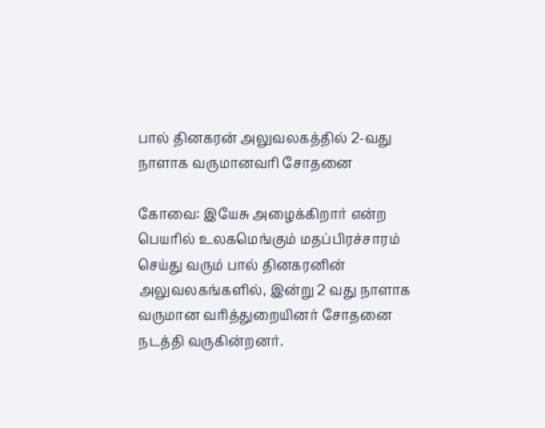பால் தினகரன் அலுவலகத்தில் 2-வது நாளாக வருமானவரி சோதனை

கோவை: இயேசு அழைக்கிறார் என்ற பெயரில் உலகமெங்கும் மதப்பிரச்சாரம் செய்து வரும் பால் தினகரனின் அலுவலகங்களில், இன்று 2 வது நாளாக வருமான வரித்துறையினர் சோதனை நடத்தி வருகின்றனர்.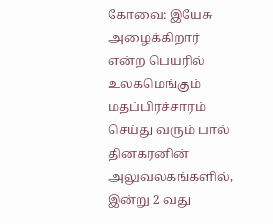கோவை: இயேசு அழைக்கிறார் என்ற பெயரில் உலகமெங்கும் மதப்பிரச்சாரம் செய்து வரும் பால் தினகரனின் அலுவலகங்களில், இன்று 2 வது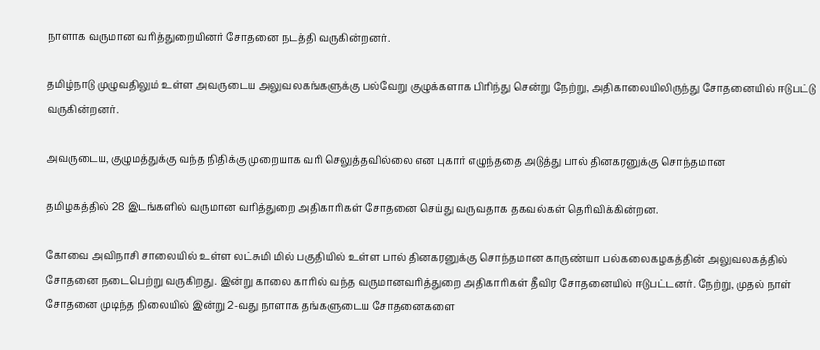நாளாக வருமான வரித்துறையினர் சோதனை நடத்தி வருகின்றனர்.

தமிழ்நாடு முழுவதிலும் உள்ள அவருடைய அலுவலகங்களுக்கு பல்வேறு குழுக்களாக பிரிந்து சென்று நேற்று, அதிகாலையிலிருந்து சோதனையில் ஈடுபட்டு வருகின்றனர்.

அவருடைய, குழுமத்துக்கு வந்த நிதிக்கு முறையாக வரி செலுத்தவில்லை என புகார் எழுந்ததை அடுத்து பால் தினகரனுக்கு சொந்தமான

தமிழகத்தில் 28 இடங்களில் வருமான வரித்துறை அதிகாரிகள் சோதனை செய்து வருவதாக தகவல்கள் தெரிவிக்கின்றன.

கோவை அவிநாசி சாலையில் உள்ள லட்சுமி மில் பகுதியில் உள்ள பால் தினகரனுக்கு சொந்தமான காருண்யா பல்கலைகழகத்தின் அலுவலகத்தில் சோதனை நடைபெற்று வருகிறது. இன்று காலை காரில் வந்த வருமானவரித்துறை அதிகாரிகள் தீவிர சோதனையில் ஈடுபட்டனர். நேற்று, முதல் நாள் சோதனை முடிந்த நிலையில் இன்று 2-வது நாளாக தங்களுடைய சோதனைகளை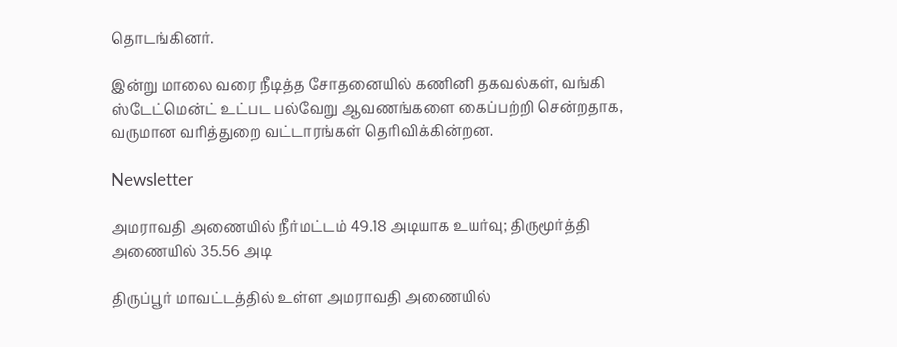தொடங்கினர்.

இன்று மாலை வரை நீடித்த சோதனையில் கணினி தகவல்கள், வங்கி ஸ்டேட்மென்ட் உட்பட பல்வேறு ஆவணங்களை கைப்பற்றி சென்றதாக, வருமான வரித்துறை வட்டாரங்கள் தெரிவிக்கின்றன.

Newsletter

அமராவதி அணையில் நீர்மட்டம் 49.18 அடியாக உயர்வு; திருமூர்த்தி அணையில் 35.56 அடி

திருப்பூர் மாவட்டத்தில் உள்ள அமராவதி அணையில்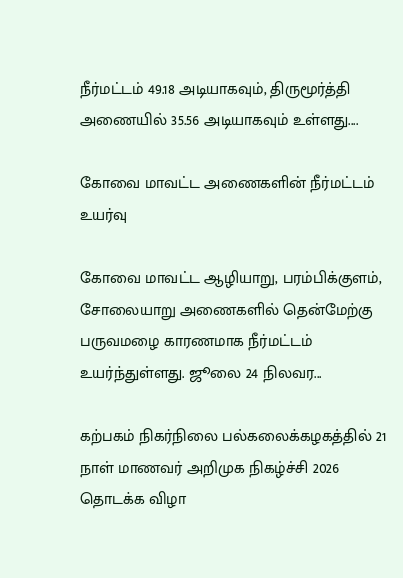நீர்மட்டம் 49.18 அடியாகவும், திருமூர்த்தி அணையில் 35.56 அடியாகவும் உள்ளது....

கோவை மாவட்ட அணைகளின் நீர்மட்டம் உயர்வு

கோவை மாவட்ட ஆழியாறு, பரம்பிக்குளம், சோலையாறு அணைகளில் தென்மேற்கு பருவமழை காரணமாக நீர்மட்டம் உயர்ந்துள்ளது. ஜூலை 24 நிலவர...

கற்பகம் நிகர்நிலை பல்கலைக்கழகத்தில் 21 நாள் மாணவர் அறிமுக நிகழ்ச்சி 2026 தொடக்க விழா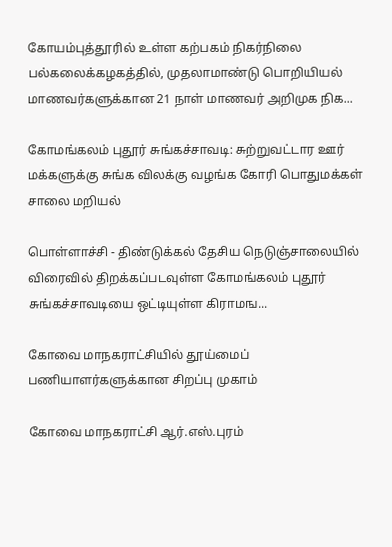கோயம்புத்தூரில் உள்ள கற்பகம் நிகர்நிலை பல்கலைக்கழகத்தில், முதலாமாண்டு பொறியியல் மாணவர்களுக்கான 21 நாள் மாணவர் அறிமுக நிக...

கோமங்கலம் புதூர் சுங்கச்சாவடி: சுற்றுவட்டார ஊர் மக்களுக்கு சுங்க விலக்கு வழங்க கோரி பொதுமக்கள் சாலை மறியல்

பொள்ளாச்சி - திண்டுக்கல் தேசிய நெடுஞ்சாலையில் விரைவில் திறக்கப்படவுள்ள கோமங்கலம் புதூர் சுங்கச்சாவடியை ஒட்டியுள்ள கிராமங...

கோவை மாநகராட்சியில் தூய்மைப் பணியாளர்களுக்கான சிறப்பு முகாம்

கோவை மாநகராட்சி ஆர்.எஸ்.புரம்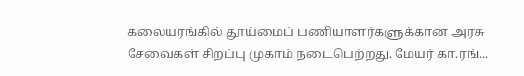கலையரங்கில் தூய்மைப் பணியாளர்களுக்கான அரசு சேவைகள் சிறப்பு முகாம் நடைபெற்றது. மேயர் கா.ரங்...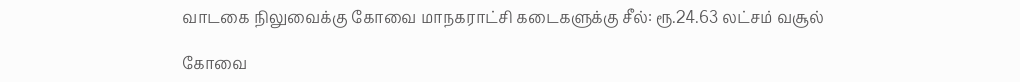வாடகை நிலுவைக்கு கோவை மாநகராட்சி கடைகளுக்கு சீல்: ரூ.24.63 லட்சம் வசூல்

கோவை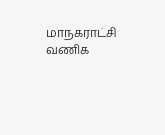மாநகராட்சி வணிக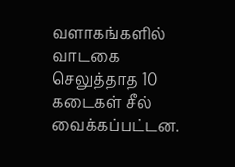வளாகங்களில் வாடகை செலுத்தாத 10 கடைகள் சீல் வைக்கப்பட்டன.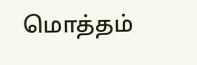மொத்தம்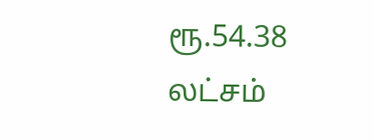ரூ.54.38 லட்சம்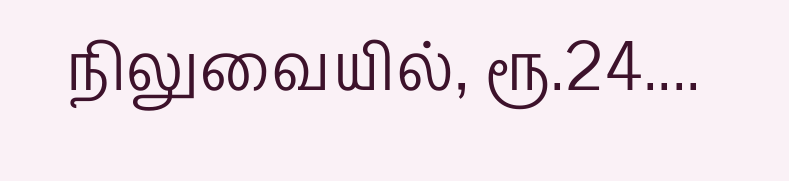நிலுவையில், ரூ.24....